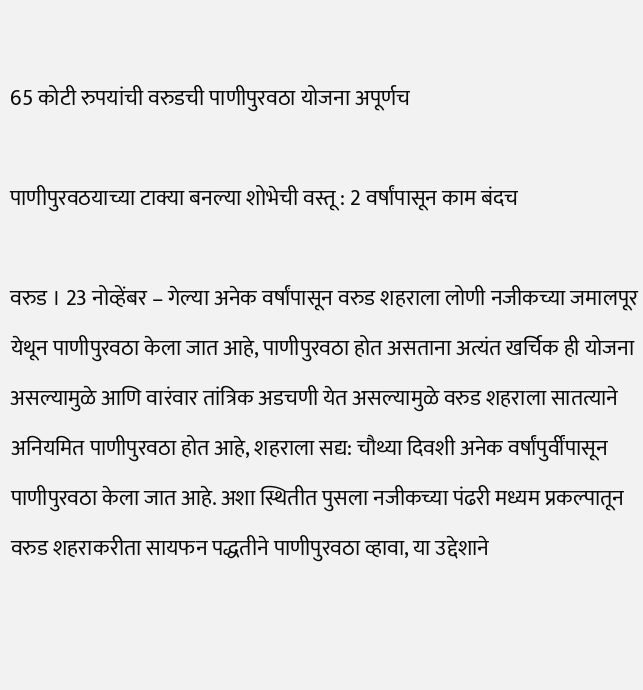65 कोटी रुपयांची वरुडची पाणीपुरवठा योजना अपूर्णच

पाणीपुरवठयाच्या टाक्या बनल्या शोभेची वस्तू : 2 वर्षांपासून काम बंदच

वरुड । 23 नोव्हेंबर – गेल्या अनेक वर्षांपासून वरुड शहराला लोणी नजीकच्या जमालपूर येथून पाणीपुरवठा केला जात आहे, पाणीपुरवठा होत असताना अत्यंत खर्चिक ही योजना असल्यामुळे आणि वारंवार तांत्रिक अडचणी येत असल्यामुळे वरुड शहराला सातत्याने अनियमित पाणीपुरवठा होत आहे, शहराला सद्य: चौथ्या दिवशी अनेक वर्षांपुर्वींपासून पाणीपुरवठा केला जात आहे. अशा स्थितीत पुसला नजीकच्या पंढरी मध्यम प्रकल्पातून वरुड शहराकरीता सायफन पद्धतीने पाणीपुरवठा व्हावा, या उद्देशाने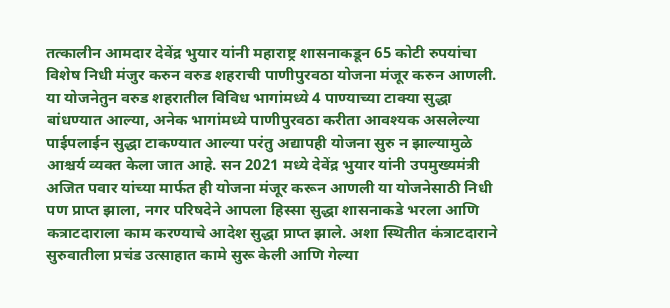तत्कालीन आमदार देवेंद्र भुयार यांनी महाराष्ट्र शासनाकडून 65 कोटी रुपयांचा विशेष निधी मंजुर करुन वरुड शहराची पाणीपुरवठा योजना मंजूर करुन आणली. या योजनेतुन वरुड शहरातील विविध भागांमध्ये 4 पाण्याच्या टाक्या सुद्धा बांधण्यात आल्या, अनेक भागांमध्ये पाणीपुरवठा करीता आवश्यक असलेल्या पाईपलाईन सुद्धा टाकण्यात आल्या परंतु अद्यापही योजना सुरु न झाल्यामुळे आश्चर्य व्यक्त केला जात आहे. सन 2021 मध्ये देवेंद्र भुयार यांनी उपमुख्यमंत्री अजित पवार यांच्या मार्फत ही योजना मंजूर करून आणली या योजनेसाठी निधी पण प्राप्त झाला, नगर परिषदेने आपला हिस्सा सुद्धा शासनाकडे भरला आणि कत्राटदाराला काम करण्याचे आदेश सुद्धा प्राप्त झाले. अशा स्थितीत कंत्राटदाराने सुरुवातीला प्रचंड उत्साहात कामे सुरू केली आणि गेल्या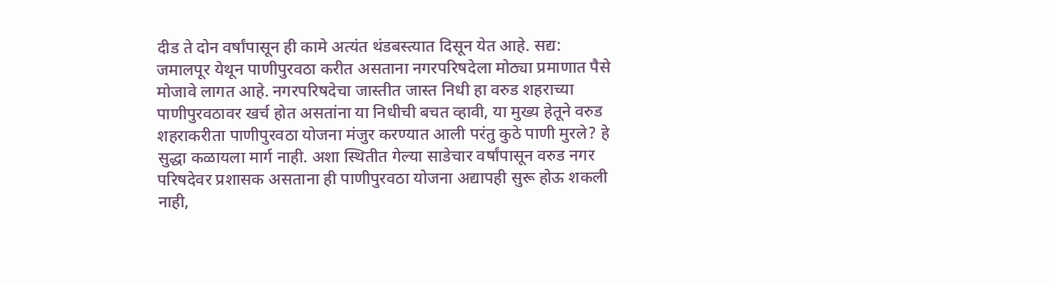दीड ते दोन वर्षांपासून ही कामे अत्यंत थंडबस्त्यात दिसून येत आहे. सद्य: जमालपूर येथून पाणीपुरवठा करीत असताना नगरपरिषदेला मोठ्या प्रमाणात पैसे मोजावे लागत आहे. नगरपरिषदेचा जास्तीत जास्त निधी हा वरुड शहराच्या पाणीपुरवठावर खर्च होत असतांना या निधीची बचत व्हावी, या मुख्य हेतूने वरुड शहराकरीता पाणीपुरवठा योजना मंजुर करण्यात आली परंतु कुठे पाणी मुरले? हे सुद्धा कळायला मार्ग नाही. अशा स्थितीत गेल्या साडेचार वर्षांपासून वरुड नगर परिषदेवर प्रशासक असताना ही पाणीपुरवठा योजना अद्यापही सुरू होऊ शकली नाही,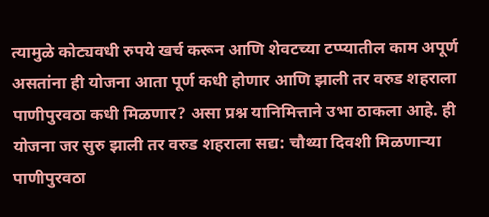त्यामुळे कोट्यवधी रुपये खर्च करून आणि शेवटच्या टप्प्यातील काम अपूर्ण असतांना ही योजना आता पूर्ण कधी होणार आणि झाली तर वरुड शहराला पाणीपुरवठा कधी मिळणार? असा प्रश्न यानिमित्ताने उभा ठाकला आहे. ही योजना जर सुरु झाली तर वरुड शहराला सद्य: चौथ्या दिवशी मिळणार्‍या पाणीपुरवठा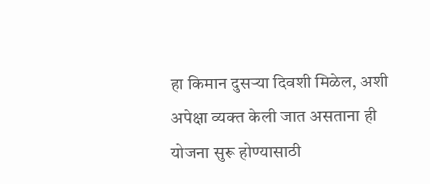हा किमान दुसर्‍या दिवशी मिळेल, अशी अपेक्षा व्यक्त केली जात असताना ही योजना सुरू होण्यासाठी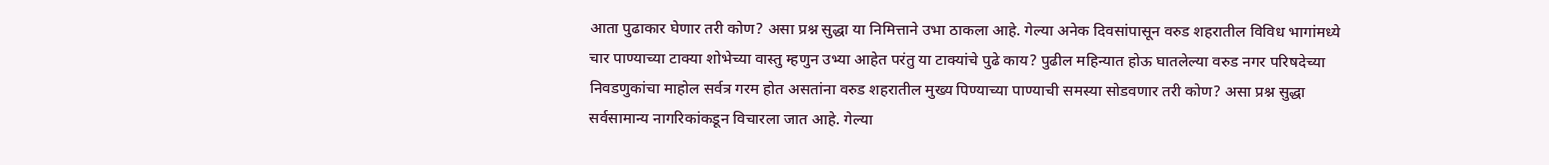आता पुढाकार घेणार तरी कोण? असा प्रश्न सुद्धा या निमित्ताने उभा ठाकला आहे. गेल्या अनेक दिवसांपासून वरुड शहरातील विविध भागांमध्ये चार पाण्याच्या टाक्या शोभेच्या वास्तु म्हणुन उभ्या आहेत परंतु या टाक्यांचे पुढे काय? पुढील महिन्यात होऊ घातलेल्या वरुड नगर परिषदेच्या निवडणुकांचा माहोल सर्वत्र गरम होत असतांना वरुड शहरातील मुख्य पिण्याच्या पाण्याची समस्या सोडवणार तरी कोण? असा प्रश्न सुद्धा सर्वसामान्य नागरिकांकडून विचारला जात आहे. गेल्या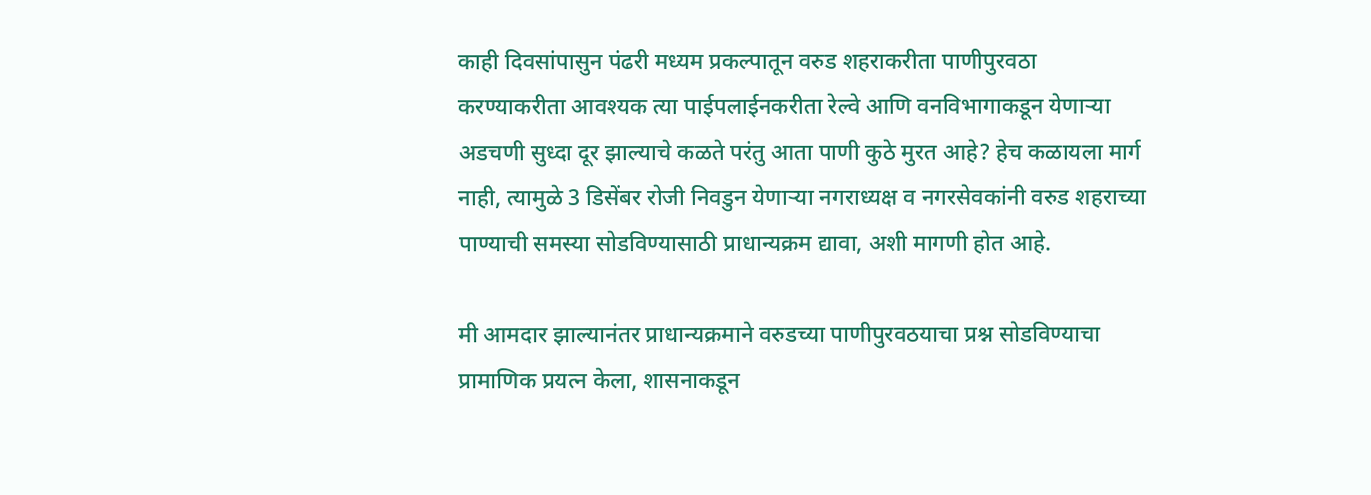काही दिवसांपासुन पंढरी मध्यम प्रकल्पातून वरुड शहराकरीता पाणीपुरवठा करण्याकरीता आवश्यक त्या पाईपलाईनकरीता रेल्वे आणि वनविभागाकडून येणार्‍या अडचणी सुध्दा दूर झाल्याचे कळते परंतु आता पाणी कुठे मुरत आहे? हेच कळायला मार्ग नाही, त्यामुळे 3 डिसेंबर रोजी निवडुन येणार्‍या नगराध्यक्ष व नगरसेवकांनी वरुड शहराच्या पाण्याची समस्या सोडविण्यासाठी प्राधान्यक्रम द्यावा, अशी मागणी होत आहे.

मी आमदार झाल्यानंतर प्राधान्यक्रमाने वरुडच्या पाणीपुरवठयाचा प्रश्न सोडविण्याचा प्रामाणिक प्रयत्न केला, शासनाकडून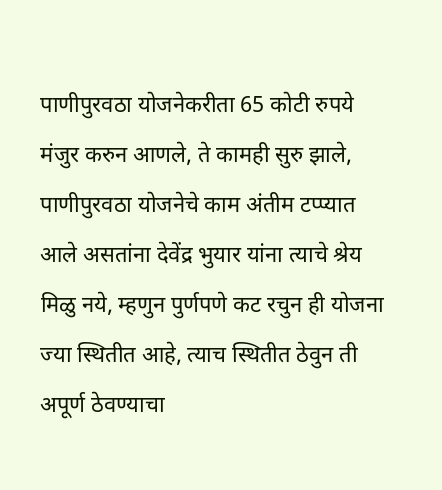पाणीपुरवठा योजनेकरीता 65 कोटी रुपये मंजुर करुन आणले, ते कामही सुरु झाले, पाणीपुरवठा योजनेचे काम अंतीम टप्प्यात आले असतांना देवेंद्र भुयार यांना त्याचे श्रेय मिळु नये, म्हणुन पुर्णपणे कट रचुन ही योजना ज्या स्थितीत आहे, त्याच स्थितीत ठेवुन ती अपूर्ण ठेवण्याचा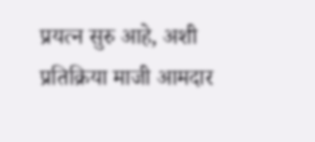प्रयत्न सुरु आहे, अशी प्रतिक्रिया माजी आमदार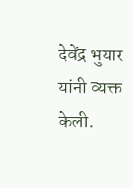देवेंद्र भुयार यांनी व्यक्त केली.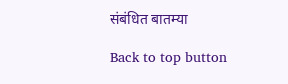संबंधित बातम्या

Back to top button